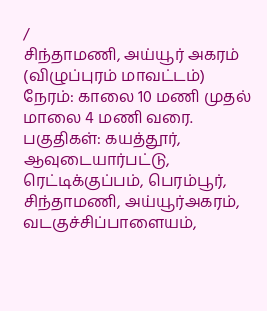/
சிந்தாமணி, அய்யூர் அகரம் (விழுப்புரம் மாவட்டம்)
நேரம்: காலை 10 மணி முதல் மாலை 4 மணி வரை.
பகுதிகள்: கயத்தூர், ஆவுடையார்பட்டு, ரெட்டிக்குப்பம், பெரம்பூர், சிந்தாமணி, அய்யூர்அகரம், வடகுச்சிப்பாளையம்,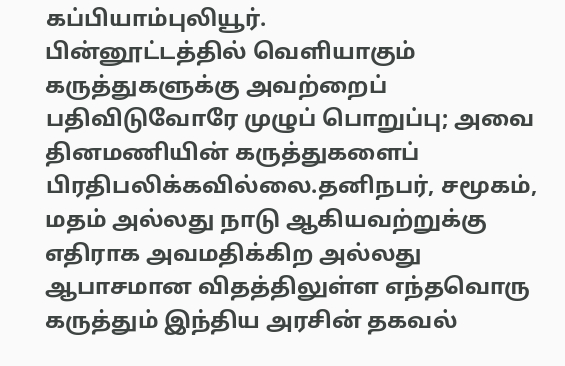கப்பியாம்புலியூர்.
பின்னூட்டத்தில் வெளியாகும் கருத்துகளுக்கு அவற்றைப் பதிவிடுவோரே முழுப் பொறுப்பு; அவை தினமணியின் கருத்துகளைப் பிரதிபலிக்கவில்லை.தனிநபர், சமூகம், மதம் அல்லது நாடு ஆகியவற்றுக்கு எதிராக அவமதிக்கிற அல்லது ஆபாசமான விதத்திலுள்ள எந்தவொரு கருத்தும் இந்திய அரசின் தகவல்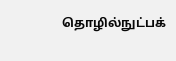தொழில்நுட்பக்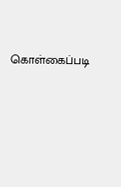கொள்கைப்படி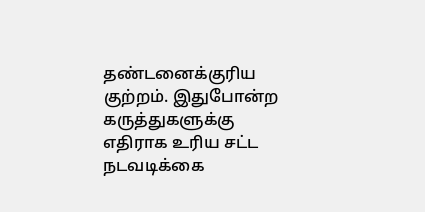தண்டனைக்குரிய குற்றம். இதுபோன்ற கருத்துகளுக்கு எதிராக உரிய சட்ட நடவடிக்கை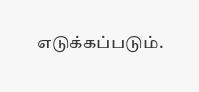எடுக்கப்படும்.